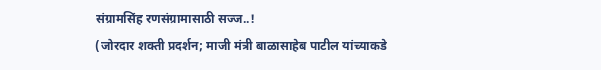संग्रामसिंह रणसंग्रामासाठी सज्ज..!
(जोरदार शक्ती प्रदर्शन; माजी मंत्री बाळासाहेब पाटील यांच्याकडे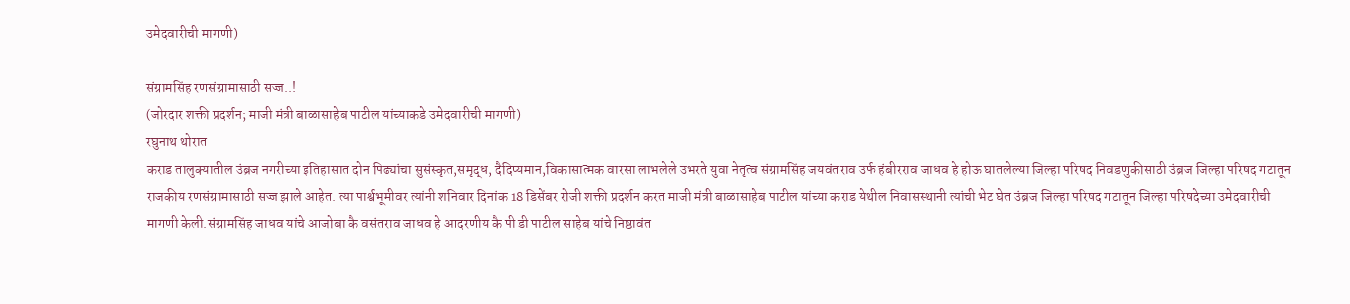उमेदवारीची मागणी)

संग्रामसिंह रणसंग्रामासाठी सज्ज..!
(जोरदार शक्ती प्रदर्शन; माजी मंत्री बाळासाहेब पाटील यांच्याकडे उमेदवारीची मागणी)
रघुनाथ थोरात
कराड तालुक्यातील उंब्रज नगरीच्या इतिहासात दोन पिढ्यांचा सुसंस्कृत,समृद्ध, दैदिप्यमान,विकासात्मक वारसा लाभलेले उभरते युवा नेतृत्व संग्रामसिंह जयवंतराव उर्फ हंबीरराव जाधव हे होऊ घातलेल्या जिल्हा परिषद निवडणुकीसाठी उंब्रज जिल्हा परिषद गटातून राजकीय रणसंग्रामासाठी सज्ज झाले आहेत. त्या पार्श्वभूमीवर त्यांनी शनिवार दिनांक 18 डिसेंबर रोजी शक्ती प्रदर्शन करत माजी मंत्री बाळासाहेब पाटील यांच्या कराड येथील निवासस्थानी त्यांची भेट घेत उंब्रज जिल्हा परिषद गटातून जिल्हा परिषदेच्या उमेदवारीची मागणी केली.संग्रामसिंह जाधव यांचे आजोबा कै वसंतराव जाधव हे आदरणीय कै पी डी पाटील साहेब यांचे निष्ठावंत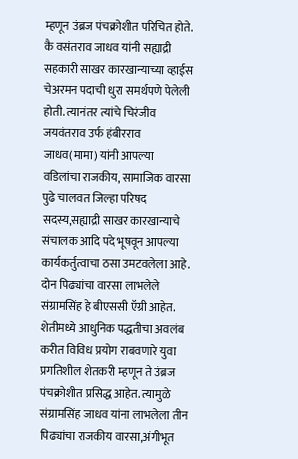म्हणून उंब्रज पंचक्रोशीत परिचित होते. कै वसंतराव जाधव यांनी सह्याद्री सहकारी साखर कारखान्याच्या व्हाईस चेअरमन पदाची धुरा समर्थपणे पेलेली होती. त्यानंतर त्यांचे चिरंजीव जयवंतराव उर्फ हंबीरराव जाधव(मामा) यांनी आपल्या वडिलांचा राजकीय, सामाजिक वारसा पुढे चालवत जिल्हा परिषद सदस्य,सह्याद्री साखर कारखान्याचे संचालक आदि पदे भूषवून आपल्या कार्यकर्तुत्वाचा ठसा उमटवलेला आहे. दोन पिढ्यांचा वारसा लाभलेले संग्रामसिंह हे बीएससी ऍग्री आहेत. शेतीमध्ये आधुनिक पद्धतीचा अवलंब करीत विविध प्रयोग राबवणारे युवा प्रगतिशील शेतकरी म्हणून ते उंब्रज पंचक्रोशीत प्रसिद्ध आहेत. त्यामुळे संग्रामसिंह जाधव यांना लाभलेला तीन पिढ्यांचा राजकीय वारसा,अंगीभूत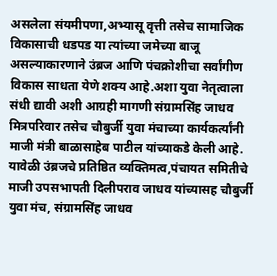असलेला संयमीपणा,अभ्यासू वृत्ती तसेच सामाजिक विकासाची धडपड या त्यांच्या जमेच्या बाजू असल्याकारणाने उंब्रज आणि पंचक्रोशीचा सर्वांगीण विकास साधता येणे शक्य आहे.अशा युवा नेतृत्वाला संधी द्यावी अशी आग्रही मागणी संग्रामसिंह जाधव मित्रपरिवार तसेच चौबुर्जी युवा मंचाच्या कार्यकर्त्यांनी माजी मंत्री बाळासाहेब पाटील यांच्याकडे केली आहे. यावेळी उंब्रजचे प्रतिष्ठित व्यक्तिमत्व,पंचायत समितीचे माजी उपसभापती दिलीपराव जाधव यांच्यासह चौबुर्जी युवा मंच, संग्रामसिंह जाधव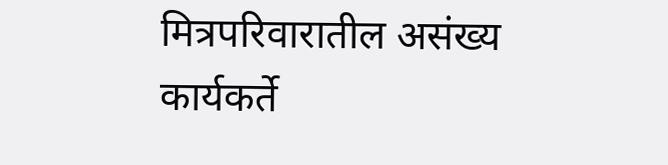मित्रपरिवारातील असंख्य कार्यकर्ते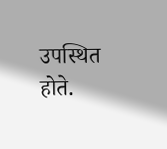उपस्थित होते.